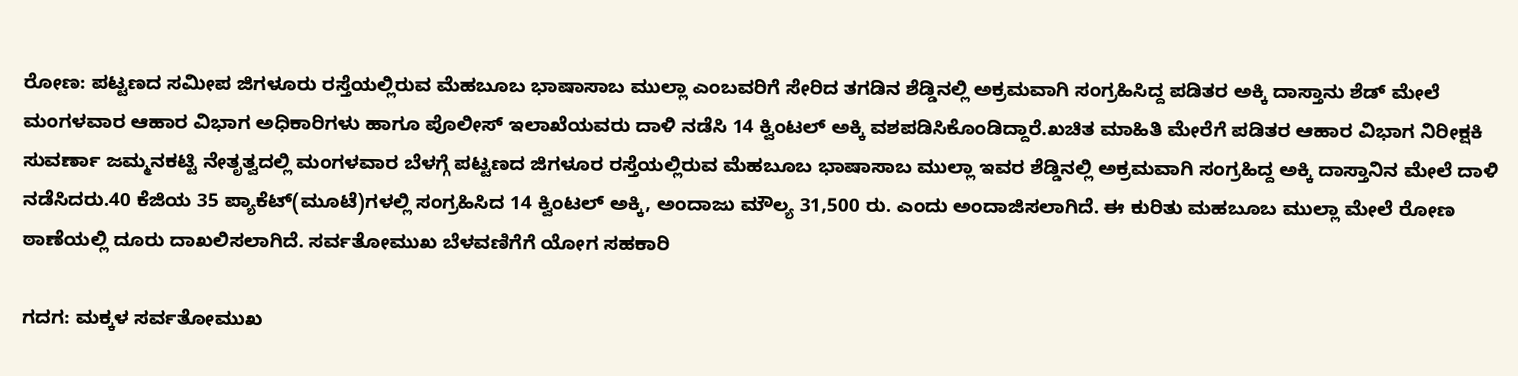ರೋಣ: ಪಟ್ಟಣದ ಸಮೀಪ ಜಿಗಳೂರು ರಸ್ತೆಯಲ್ಲಿರುವ ಮೆಹಬೂಬ ಭಾಷಾಸಾಬ ಮುಲ್ಲಾ ಎಂಬವರಿಗೆ ಸೇರಿದ ತಗಡಿನ ಶೆಡ್ಡಿನಲ್ಲಿ ಅಕ್ರಮವಾಗಿ ಸಂಗ್ರಹಿಸಿದ್ದ ಪಡಿತರ ಅಕ್ಕಿ ದಾಸ್ತಾನು ಶೆಡ್ ಮೇಲೆ ಮಂಗಳವಾರ ಆಹಾರ ವಿಭಾಗ ಅಧಿಕಾರಿಗಳು ಹಾಗೂ ಪೊಲೀಸ್ ಇಲಾಖೆಯವರು ದಾಳಿ‌ ನಡೆಸಿ 14 ಕ್ವಿಂಟಲ್ ಅಕ್ಕಿ ವಶಪಡಿಸಿಕೊಂಡಿದ್ದಾರೆ.ಖಚಿತ ಮಾಹಿತಿ‌ ಮೇರೆಗೆ ಪಡಿತರ ಆಹಾರ ವಿಭಾಗ ನಿರೀಕ್ಷಕಿ ಸುವರ್ಣಾ ಜಮ್ಮನಕಟ್ಟಿ ನೇತೃತ್ವದಲ್ಲಿ ಮಂಗಳವಾರ ಬೆಳಗ್ಗೆ ಪಟ್ಟಣದ ಜಿಗಳೂರ ರಸ್ತೆಯಲ್ಲಿರುವ ಮೆಹಬೂಬ ಭಾಷಾಸಾಬ ಮುಲ್ಲಾ ಇವರ ಶೆಡ್ಡಿನಲ್ಲಿ ಅಕ್ರಮವಾಗಿ ಸಂಗ್ರಹಿದ್ದ ಅಕ್ಕಿ ದಾಸ್ತಾನಿನ‌ ಮೇಲೆ ದಾಳಿ‌ ನಡೆಸಿದರು.40 ಕೆಜಿಯ 35 ಪ್ಯಾಕೆಟ್(ಮೂಟೆ)ಗಳಲ್ಲಿ ಸಂಗ್ರಹಿಸಿದ 14 ಕ್ವಿಂಟಲ್ ಅಕ್ಕಿ, ಅಂದಾಜು ‌ಮೌಲ್ಯ 31,500 ರು. ಎಂದು ಅಂದಾಜಿಸಲಾಗಿದೆ. ಈ ಕುರಿತು ಮಹಬೂಬ ಮುಲ್ಲಾ ಮೇಲೆ‌ ರೋಣ ಠಾಣೆಯಲ್ಲಿ ದೂರು ದಾಖಲಿಸಲಾಗಿದೆ. ಸರ್ವತೋಮುಖ ಬೆಳವಣಿಗೆಗೆ ಯೋಗ ಸಹಕಾರಿ

ಗದಗ: ಮಕ್ಕಳ ಸರ್ವತೋಮುಖ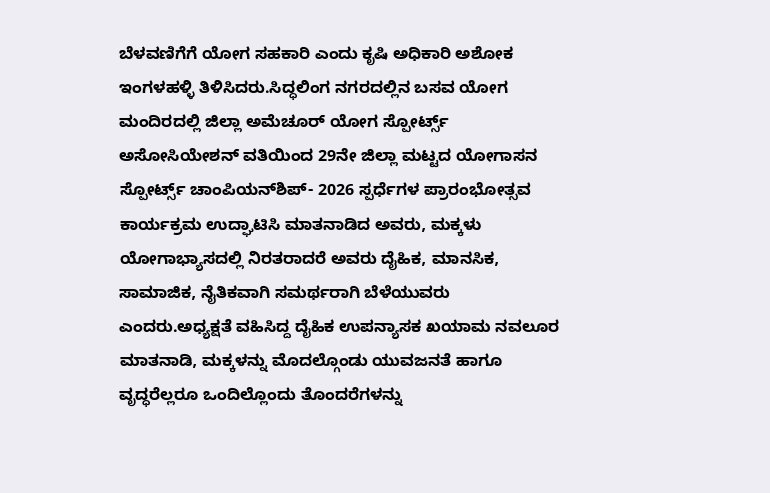ಬೆಳವಣಿಗೆಗೆ ಯೋಗ ಸಹಕಾರಿ ಎಂದು ಕೃಷಿ ಅಧಿಕಾರಿ ಅಶೋಕ ಇಂಗಳಹಳ್ಳಿ ತಿಳಿಸಿದರು.ಸಿದ್ಧಲಿಂಗ ನಗರದಲ್ಲಿನ ಬಸವ ಯೋಗ ಮಂದಿರದಲ್ಲಿ ಜಿಲ್ಲಾ ಅಮೆಚೂರ್ ಯೋಗ ಸ್ಪೋರ್ಟ್ಸ್ ಅಸೋಸಿಯೇಶನ್ ವತಿಯಿಂದ 29ನೇ ಜಿಲ್ಲಾ ಮಟ್ಟದ ಯೋಗಾಸನ ಸ್ಪೋರ್ಟ್ಸ್ ಚಾಂಪಿಯನ್‌ಶಿಪ್- 2026 ಸ್ಪರ್ಧೆಗಳ ಪ್ರಾರಂಭೋತ್ಸವ ಕಾರ್ಯಕ್ರಮ ಉದ್ಘಾಟಿಸಿ ಮಾತನಾಡಿದ ಅವರು, ಮಕ್ಕಳು ಯೋಗಾಭ್ಯಾಸದಲ್ಲಿ ನಿರತರಾದರೆ ಅವರು ದೈಹಿಕ, ಮಾನಸಿಕ, ಸಾಮಾಜಿಕ, ನೈತಿಕವಾಗಿ ಸಮರ್ಥರಾಗಿ ಬೆಳೆಯುವರು ಎಂದರು.ಅಧ್ಯಕ್ಷತೆ ವಹಿಸಿದ್ದ ದೈಹಿಕ ಉಪನ್ಯಾಸಕ ಖಯಾಮ ನವಲೂರ ಮಾತನಾಡಿ, ಮಕ್ಕಳನ್ನು ಮೊದಲ್ಗೊಂಡು ಯುವಜನತೆ ಹಾಗೂ ವೃದ್ಧರೆಲ್ಲರೂ ಒಂದಿಲ್ಲೊಂದು ತೊಂದರೆಗಳನ್ನು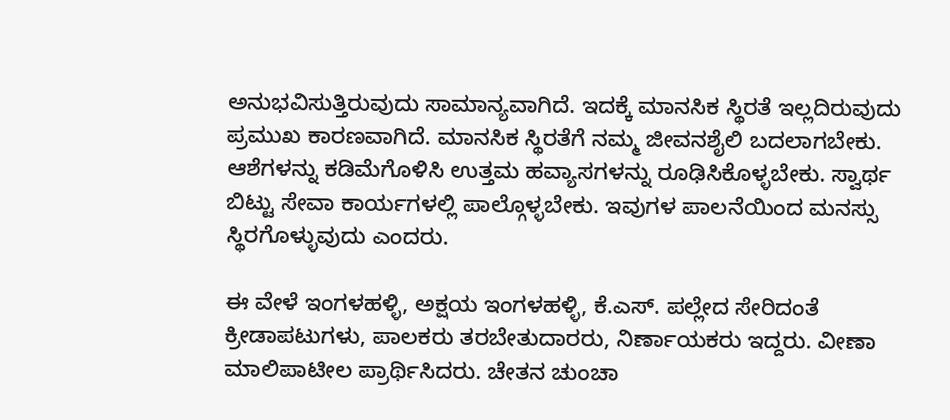ಅನುಭವಿಸುತ್ತಿರುವುದು ಸಾಮಾನ್ಯವಾಗಿದೆ. ಇದಕ್ಕೆ ಮಾನಸಿಕ ಸ್ಥಿರತೆ ಇಲ್ಲದಿರುವುದು ಪ್ರಮುಖ ಕಾರಣವಾಗಿದೆ. ಮಾನಸಿಕ ಸ್ಥಿರತೆಗೆ ನಮ್ಮ ಜೀವನಶೈಲಿ ಬದಲಾಗಬೇಕು. ಆಶೆಗಳನ್ನು ಕಡಿಮೆಗೊಳಿಸಿ ಉತ್ತಮ ಹವ್ಯಾಸಗಳನ್ನು ರೂಢಿಸಿಕೊಳ್ಳಬೇಕು. ಸ್ವಾರ್ಥ ಬಿಟ್ಟು ಸೇವಾ ಕಾರ್ಯಗಳಲ್ಲಿ ಪಾಲ್ಗೊಳ್ಳಬೇಕು. ಇವುಗಳ ಪಾಲನೆಯಿಂದ ಮನಸ್ಸು ಸ್ಥಿರಗೊಳ್ಳುವುದು ಎಂದರು.

ಈ ವೇಳೆ ಇಂಗಳಹಳ್ಳಿ, ಅಕ್ಷಯ ಇಂಗಳಹಳ್ಳಿ, ಕೆ.ಎಸ್. ಪಲ್ಲೇದ ಸೇರಿದಂತೆ ಕ್ರೀಡಾಪಟುಗಳು, ಪಾಲಕರು ತರಬೇತುದಾರರು, ನಿರ್ಣಾಯಕರು ಇದ್ದರು. ವೀಣಾ ಮಾಲಿಪಾಟೀಲ ಪ್ರಾರ್ಥಿಸಿದರು. ಚೇತನ ಚುಂಚಾ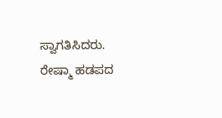ಸ್ವಾಗತಿಸಿದರು. ರೇಷ್ಮಾ ಹಡಪದ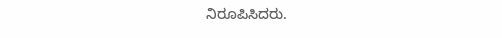ನಿರೂಪಿಸಿದರು.